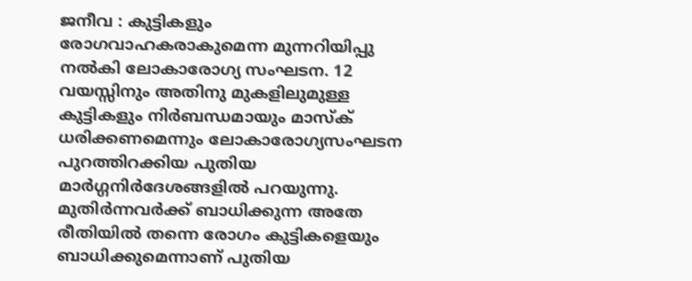ജനീവ : കുട്ടികളും രോഗവാഹകരാകുമെന്ന മുന്നറിയിപ്പു നൽകി ലോകാരോഗ്യ സംഘടന. 12 വയസ്സിനും അതിനു മുകളിലുമുള്ള കുട്ടികളും നിർബന്ധമായും മാസ്ക് ധരിക്കണമെന്നും ലോകാരോഗ്യസംഘടന പുറത്തിറക്കിയ പുതിയ മാർഗ്ഗനിർദേശങ്ങളിൽ പറയുന്നു. മുതിർന്നവർക്ക് ബാധിക്കുന്ന അതേ രീതിയിൽ തന്നെ രോഗം കുട്ടികളെയും ബാധിക്കുമെന്നാണ് പുതിയ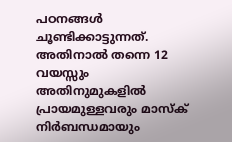പഠനങ്ങൾ ചൂണ്ടിക്കാട്ടുന്നത്. അതിനാൽ തന്നെ 12 വയസ്സും അതിനുമുകളിൽ പ്രായമുള്ളവരും മാസ്ക് നിർബന്ധമായും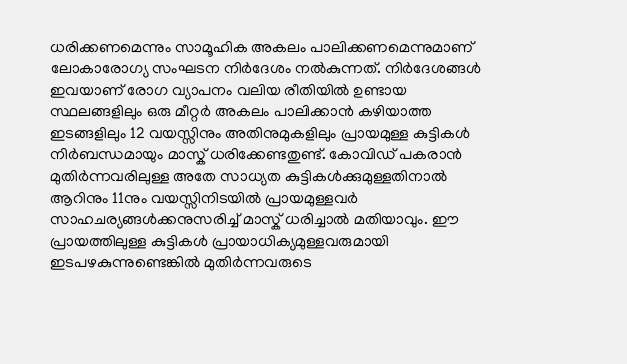ധരിക്കണമെന്നും സാമൂഹിക അകലം പാലിക്കണമെന്നുമാണ് ലോകാരോഗ്യ സംഘടന നിർദേശം നൽകുന്നത്. നിർദേശങ്ങൾ ഇവയാണ് രോഗ വ്യാപനം വലിയ രീതിയിൽ ഉണ്ടായ സ്ഥലങ്ങളിലും ഒരു മീറ്റർ അകലം പാലിക്കാൻ കഴിയാത്ത ഇടങ്ങളിലും 12 വയസ്സിനും അതിനുമുകളിലും പ്രായമുള്ള കുട്ടികൾ നിർബന്ധമായും മാസ്ക് ധരിക്കേണ്ടതുണ്ട്. കോവിഡ് പകരാൻ മുതിർന്നവരിലുള്ള അതേ സാധ്യത കുട്ടികൾക്കുമുള്ളതിനാൽ ആറിനും 11നും വയസ്സിനിടയിൽ പ്രായമുള്ളവർ സാഹചര്യങ്ങൾക്കനുസരിച്ച് മാസ്ക് ധരിച്ചാൽ മതിയാവും. ഈ പ്രായത്തിലുള്ള കുട്ടികൾ പ്രായാധിക്യമുള്ളവരുമായി ഇടപഴകുന്നുണ്ടെങ്കിൽ മുതിർന്നവരുടെ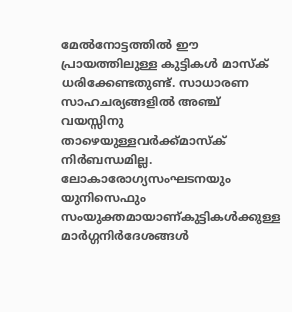മേൽനോട്ടത്തിൽ ഈ പ്രായത്തിലുള്ള കുട്ടികൾ മാസ്ക് ധരിക്കേണ്ടതുണ്ട്. സാധാരണ സാഹചര്യങ്ങളിൽ അഞ്ച് വയസ്സിനു താഴെയുള്ളവർക്ക്മാസ്ക് നിർബന്ധമില്ല. ലോകാരോഗ്യസംഘടനയും യുനിസെഫും സംയുക്തമായാണ്കുട്ടികൾക്കുള്ള മാർഗ്ഗനിർദേശങ്ങൾ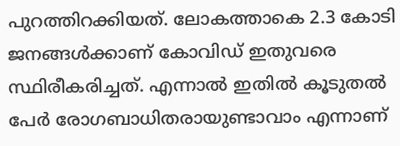പുറത്തിറക്കിയത്. ലോകത്താകെ 2.3 കോടി ജനങ്ങൾക്കാണ് കോവിഡ് ഇതുവരെ സ്ഥിരീകരിച്ചത്. എന്നാൽ ഇതിൽ കൂടുതൽ പേർ രോഗബാധിതരായുണ്ടാവാം എന്നാണ്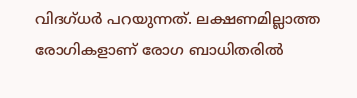വിദഗ്ധർ പറയുന്നത്. ലക്ഷണമില്ലാത്ത രോഗികളാണ് രോഗ ബാധിതരിൽ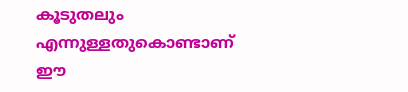കൂടുതലും എന്നുള്ളതുകൊണ്ടാണ് ഈ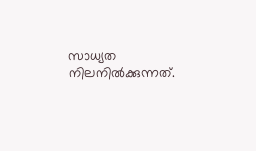സാധ്യത നിലനിൽക്കുന്നത്.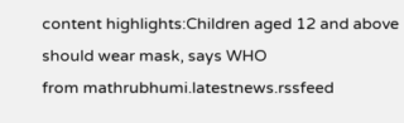content highlights:Children aged 12 and above should wear mask, says WHO
from mathrubhumi.latestnews.rssfeed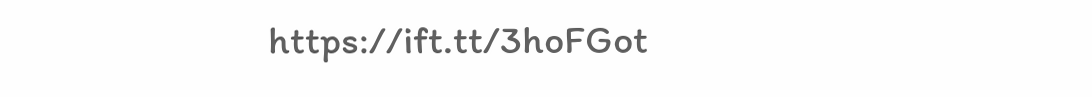https://ift.tt/3hoFGot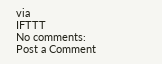via
IFTTT
No comments:
Post a Comment